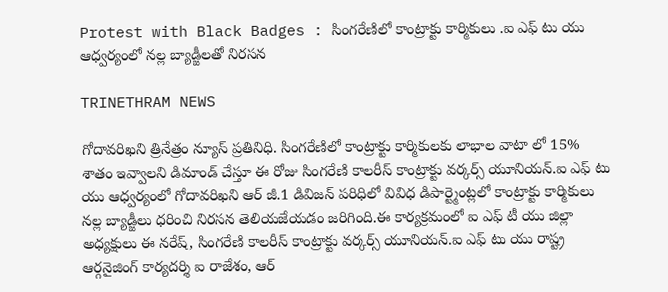Protest with Black Badges : సింగరేణిలో కాంట్రాక్టు కార్మికులు .ఐ ఎఫ్ టు యు ఆధ్వర్యంలో నల్ల బ్యాడ్జీలతో నిరసన

TRINETHRAM NEWS

గోదావరిఖని త్రినేత్రం న్యూస్ ప్రతినిధి. సింగరేణిలో కాంట్రాక్టు కార్మికులకు లాభాల వాటా లో 15% శాతం ఇవ్వాలని డిమాండ్ చేస్తూ ఈ రోజు సింగరేణి కాలరీస్ కాంట్రాక్టు వర్కర్స్ యూనియన్.ఐ ఎఫ్ టు యు ఆధ్వర్యంలో గోదావరిఖని ఆర్ జీ.1 డివిజన్ పరిధిలో వివిధ డిపార్ట్మెంట్లలో కాంట్రాక్టు కార్మికులు నల్ల బ్యాడ్జీలు ధరించి నిరసన తెలియజేయడం జరిగింది.ఈ కార్యక్రమంలో ఐ ఎఫ్ టీ యు జిల్లా అధ్యక్షులు ఈ నరేష్, సింగరేణి కాలరీస్ కాంట్రాక్టు వర్కర్స్ యూనియన్.ఐ ఎఫ్ టు యు రాష్ట్ర ఆర్గనైజింగ్ కార్యదర్శి ఐ రాజేశం, ఆర్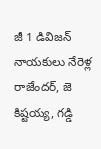జీ 1 డివిజన్ నాయకులు నేరెళ్ల రాజేందర్, జె కిష్టయ్య, గడ్డి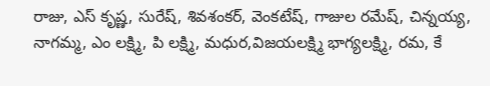రాజు, ఎస్ కృష్ణ, సురేష్, శివశంకర్, వెంకటేష్, గాజుల రమేష్, చిన్నయ్య, నాగమ్మ, ఎం లక్ష్మి, పి లక్ష్మి, మధుర,విజయలక్ష్మి భాగ్యలక్ష్మి, రమ, కే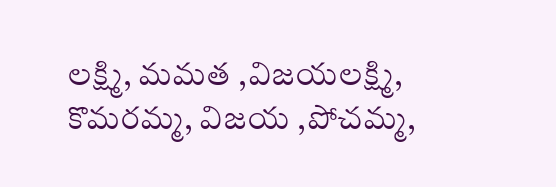లక్ష్మి, మమత ,విజయలక్ష్మి, కొమరమ్మ, విజయ ,పోచమ్మ,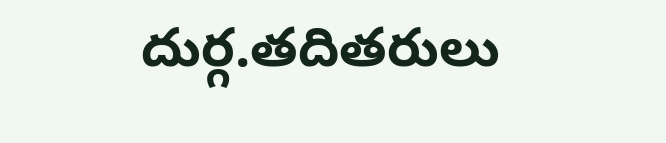దుర్గ.తదితరులు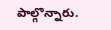పాల్గొన్నారు.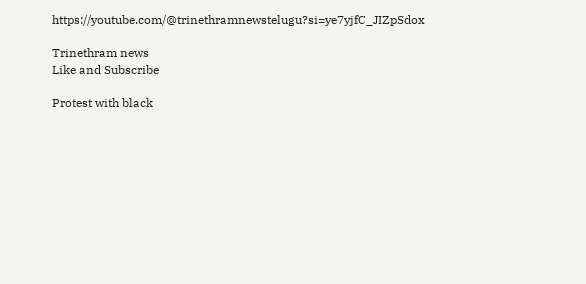https://youtube.com/@trinethramnewstelugu?si=ye7yjfC_JIZpSdox

Trinethram news
Like and Subscribe

Protest with black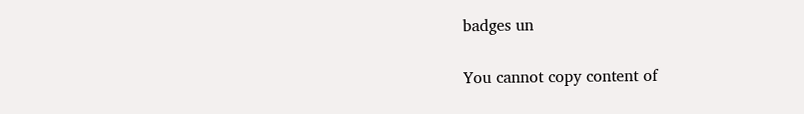badges un

You cannot copy content of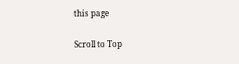this page

Scroll to Top